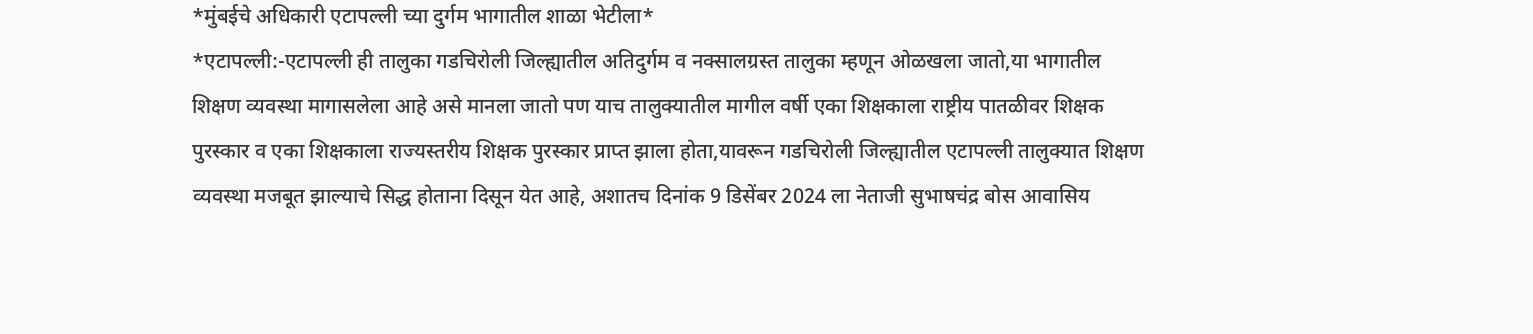*मुंबईचे अधिकारी एटापल्ली च्या दुर्गम भागातील शाळा भेटीला*
*एटापल्ली:-एटापल्ली ही तालुका गडचिरोली जिल्ह्यातील अतिदुर्गम व नक्सालग्रस्त तालुका म्हणून ओळखला जातो,या भागातील शिक्षण व्यवस्था मागासलेला आहे असे मानला जातो पण याच तालुक्यातील मागील वर्षी एका शिक्षकाला राष्ट्रीय पातळीवर शिक्षक पुरस्कार व एका शिक्षकाला राज्यस्तरीय शिक्षक पुरस्कार प्राप्त झाला होता,यावरून गडचिरोली जिल्ह्यातील एटापल्ली तालुक्यात शिक्षण व्यवस्था मजबूत झाल्याचे सिद्ध होताना दिसून येत आहे, अशातच दिनांक 9 डिसेंबर 2024 ला नेताजी सुभाषचंद्र बोस आवासिय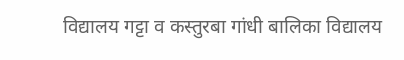विद्यालय गट्टा व कस्तुरबा गांधी बालिका विद्यालय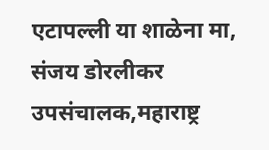एटापल्ली या शाळेना मा, संजय डोरलीकर उपसंचालक,महाराष्ट्र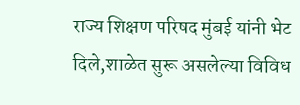राज्य शिक्षण परिषद मुंबई यांनी भेट दिले,शाळेत सुरू असलेल्या विविध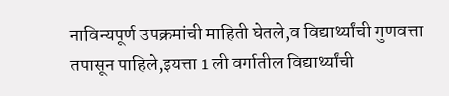नाविन्यपूर्ण उपक्रमांची माहिती घेतले,व विद्यार्थ्यांची गुणवत्ता तपासून पाहिले,इयत्ता 1 ली वर्गातील विद्यार्थ्यांची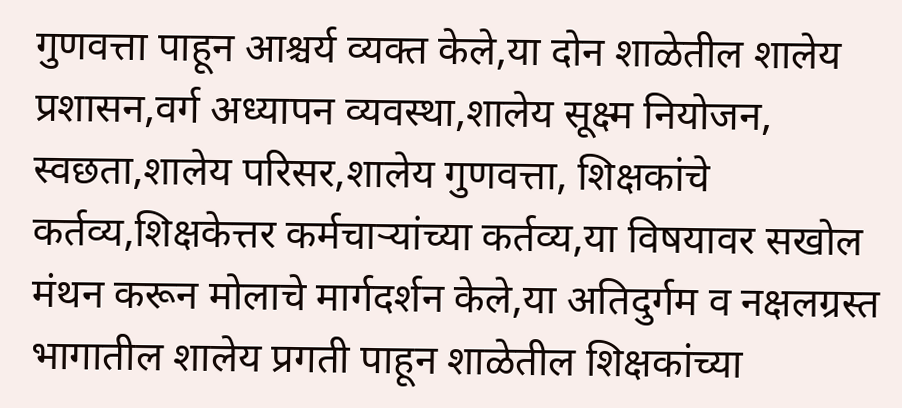गुणवत्ता पाहून आश्चर्य व्यक्त केले,या दोन शाळेतील शालेय प्रशासन,वर्ग अध्यापन व्यवस्था,शालेय सूक्ष्म नियोजन, स्वछता,शालेय परिसर,शालेय गुणवत्ता, शिक्षकांचे कर्तव्य,शिक्षकेत्तर कर्मचाऱ्यांच्या कर्तव्य,या विषयावर सखोल मंथन करून मोलाचे मार्गदर्शन केले,या अतिदुर्गम व नक्षलग्रस्त भागातील शालेय प्रगती पाहून शाळेतील शिक्षकांच्या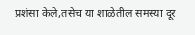प्रशंसा केले,तसेच या शाळेतील समस्या दूर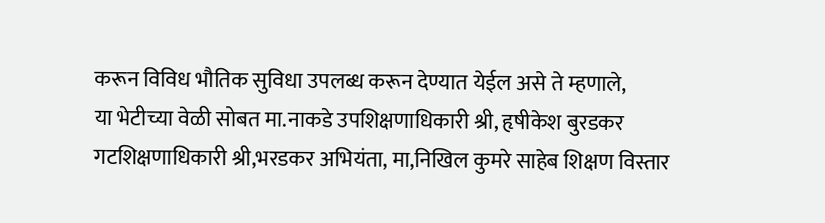करून विविध भौतिक सुविधा उपलब्ध करून देण्यात येईल असे ते म्हणाले,
या भेटीच्या वेळी सोबत मा.नाकडे उपशिक्षणाधिकारी श्री, हृषीकेश बुरडकर गटशिक्षणाधिकारी श्री,भरडकर अभियंता, मा,निखिल कुमरे साहेब शिक्षण विस्तार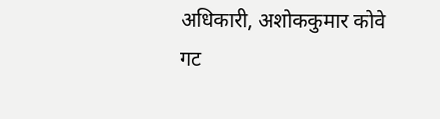अधिकारी, अशोककुमार कोवे गट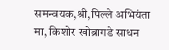समन्वयक,श्री,पिल्ले अभियंता मा, किशोर खोब्रागडे साधन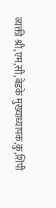व्यक्ती श्री,एम,सी,बेडके मुख्याध्यापक,कु,शिंपी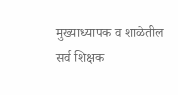मुख्याध्यापक व शाळेतील सर्व शिक्षक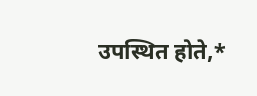उपस्थित होते,*